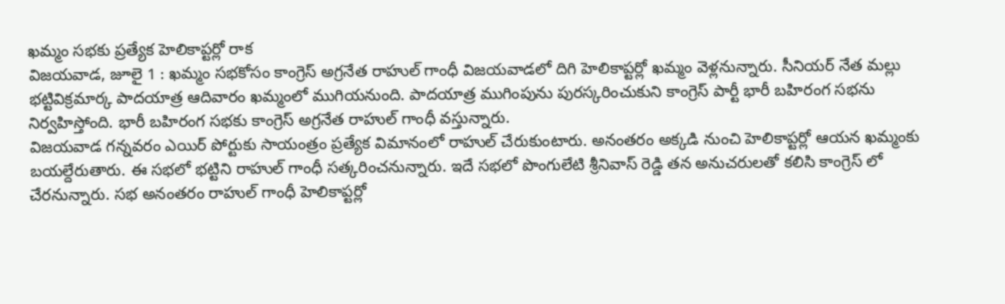ఖమ్మం సభకు ప్రత్యేక హెలికాప్టర్లో రాక
విజయవాడ, జూలై 1 : ఖమ్మం సభకోసం కాంగ్రెస్ అగ్రనేత రాహుల్ గాంధీ విజయవాడలో దిగి హెలికాప్టర్లో ఖమ్మం వెళ్లనున్నారు. సీనియర్ నేత మల్లు భట్టివిక్రమార్క పాదయాత్ర ఆదివారం ఖమ్మంలో ముగియనుంది. పాదయాత్ర ముగింపును పురస్కరించుకుని కాంగ్రెస్ పార్టీ భారీ బహిరంగ సభను నిర్వహిస్తోంది. భారీ బహిరంగ సభకు కాంగ్రెస్ అగ్రనేత రాహుల్ గాంధీ వస్తున్నారు.
విజయవాడ గన్నవరం ఎయిర్ పోర్టుకు సాయంత్రం ప్రత్యేక విమానంలో రాహుల్ చేరుకుంటారు. అనంతరం అక్కడి నుంచి హెలికాప్టర్లో ఆయన ఖమ్మంకు బయల్దేరుతారు. ఈ సభలో భట్టిని రాహుల్ గాంధీ సత్కరించనున్నారు. ఇదే సభలో పొంగులేటి శ్రీనివాస్ రెడ్డి తన అనుచరులతో కలిసి కాంగ్రెస్ లో చేరనున్నారు. సభ అనంతరం రాహుల్ గాంధీ హెలికాప్టర్లో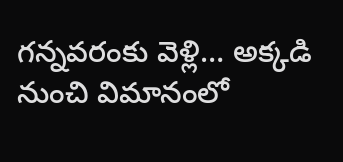గన్నవరంకు వెళ్లి… అక్కడి నుంచి విమానంలో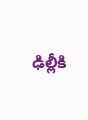ఢిల్లీకి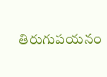తిరుగుపయనం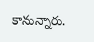కానున్నారు.